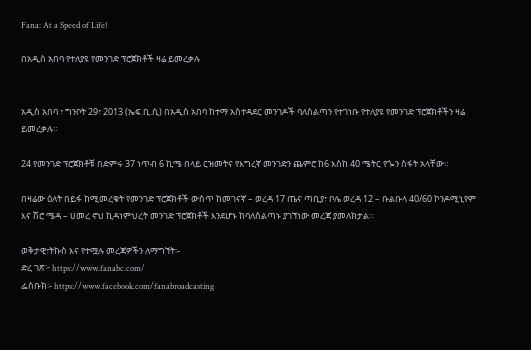Fana: At a Speed of Life!

በአዲስ አበባ የተለያዩ የመንገድ ፕሮጀክቶች ዛሬ ይመረቃሉ


አዲስ አበባ ፣ ግንቦት 29፣ 2013 (ኤፍ.ቢ.ሲ) በአዲስ አበባ ከተማ አስተዳደር መንገዶች ባለስልጣን የተገነቡ የተለያዩ የመንገድ ፕሮጀክቶችን ዛሬ ይመረቃሉ።

24 የመንገድ ፕሮጀክቶቹ በድምሩ 37 ነጥብ 6 ኪሜ በላይ ርዝመትና የእግረኛ መንገድን ጨምሮ ከ6 እስከ 40 ሜትር የጐን ስፋት አላቸው።

በዛሬው ዕለት በይፋ ከሚመረቁት የመንገድ ፕሮጀክቶች ውስጥ ከመገናኛ – ወረዳ 17 ጤና ጣቢያ፣ ቦሌ ወረዳ 12 – ቡልቡላ 40/60 ኮንዶሚኒየም እና ሽሮ ሜዳ – ሀመረ ኖህ ኪዳነምህረት መንገድ ፕሮጀክቶች እንደሆኑ ከባለስልጣኑ ያገኘነው መረጃ ያመለክታል።

ወቅታዊ፣ትኩስ እና የተሟሉ መረጃዎችን ለማግኘት፡-
ድረ ገጽ፦ https://www.fanabc.com/
ፌስቡክ፡- https://www.facebook.com/fanabroadcasting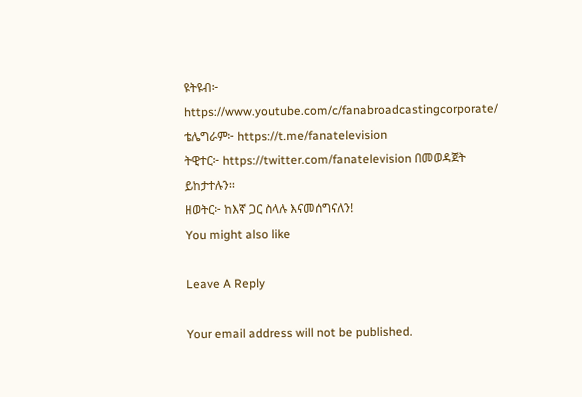ዩትዩብ፦ https://www.youtube.com/c/fanabroadcastingcorporate/
ቴሌግራም፦ https://t.me/fanatelevision
ትዊተር፦ https://twitter.com/fanatelevision በመወዳጀት ይከታተሉን፡፡
ዘወትር፦ ከእኛ ጋር ስላሉ እናመሰግናለን!
You might also like

Leave A Reply

Your email address will not be published.